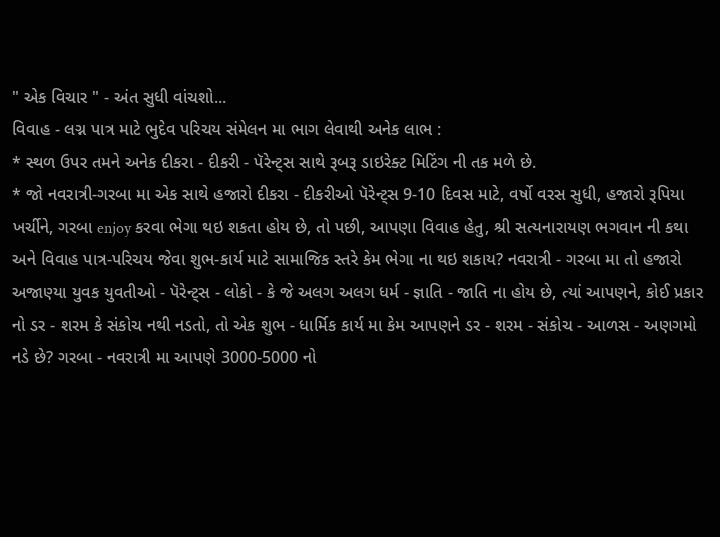" એક વિચાર " - અંત સુધી વાંચશો...
વિવાહ - લગ્ન પાત્ર માટે ભુદેવ પરિચય સંમેલન મા ભાગ લેવાથી અનેક લાભ :
* સ્થળ ઉપર તમને અનેક દીકરા - દીકરી - પૅરેન્ટ્સ સાથે રૂબરૂ ડાઇરેક્ટ મિટિંગ ની તક મળે છે.
* જો નવરાત્રી-ગરબા મા એક સાથે હજારો દીકરા - દીકરીઓ પૅરેન્ટ્સ 9-10 દિવસ માટે, વર્ષો વરસ સુધી, હજારો રૂપિયા ખર્ચીને, ગરબા enjoy કરવા ભેગા થઇ શકતા હોય છે, તો પછી, આપણા વિવાહ હેતુ, શ્રી સત્યનારાયણ ભગવાન ની કથા અને વિવાહ પાત્ર-પરિચય જેવા શુભ-કાર્ય માટે સામાજિક સ્તરે કેમ ભેગા ના થઇ શકાય? નવરાત્રી - ગરબા મા તો હજારો અજાણ્યા યુવક યુવતીઓ - પૅરેન્ટ્સ - લોકો - કે જે અલગ અલગ ધર્મ - જ્ઞાતિ - જાતિ ના હોય છે, ત્યાં આપણને, કોઈ પ્રકાર નો ડર - શરમ કે સંકોચ નથી નડતો, તો એક શુભ - ધાર્મિક કાર્ય મા કેમ આપણને ડર - શરમ - સંકોચ - આળસ - અણગમો નડે છે? ગરબા - નવરાત્રી મા આપણે 3000-5000 નો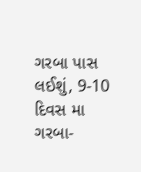ગરબા પાસ લઈશું, 9-10 દિવસ મા ગરબા-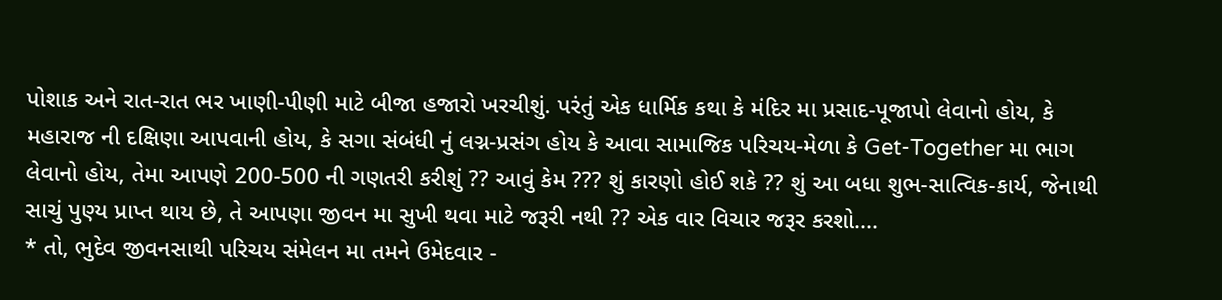પોશાક અને રાત-રાત ભર ખાણી-પીણી માટે બીજા હજારો ખરચીશું. પરંતું એક ધાર્મિક કથા કે મંદિર મા પ્રસાદ-પૂજાપો લેવાનો હોય, કે મહારાજ ની દક્ષિણા આપવાની હોય, કે સગા સંબંધી નું લગ્ન-પ્રસંગ હોય કે આવા સામાજિક પરિચય-મેળા કે Get-Together મા ભાગ લેવાનો હોય, તેમા આપણે 200-500 ની ગણતરી કરીશું ?? આવું કેમ ??? શું કારણો હોઈ શકે ?? શું આ બધા શુભ-સાત્વિક-કાર્ય, જેનાથી સાચું પુણ્ય પ્રાપ્ત થાય છે, તે આપણા જીવન મા સુખી થવા માટે જરૂરી નથી ?? એક વાર વિચાર જરૂર કરશો....
* તો, ભુદેવ જીવનસાથી પરિચય સંમેલન મા તમને ઉમેદવાર -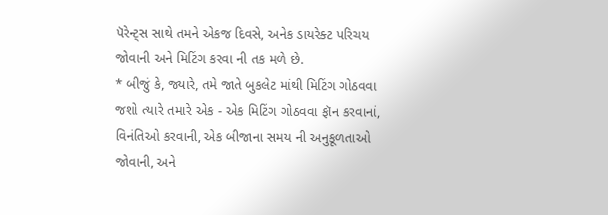પૅરેન્ટ્સ સાથે તમને એકજ દિવસે, અનેક ડાયરેક્ટ પરિચય જોવાની અને મિટિંગ કરવા ની તક મળે છે.
* બીજું કે, જ્યારે, તમે જાતે બુકલેટ માંથી મિટિંગ ગોઠવવા જશો ત્યારે તમારે એક - એક મિટિંગ ગોઠવવા ફૉન કરવાનાં, વિનંતિઓ કરવાની, એક બીજાના સમય ની અનુકૂળતાઓ જોવાની, અને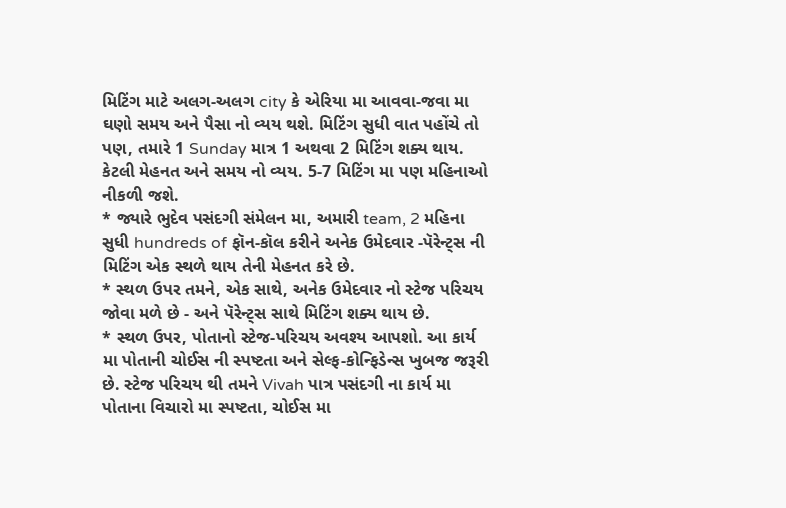મિટિંગ માટે અલગ-અલગ city કે એરિયા મા આવવા-જવા મા ઘણો સમય અને પૈસા નો વ્યય થશે. મિટિંગ સુધી વાત પહોંચે તો પણ, તમારે 1 Sunday માત્ર 1 અથવા 2 મિટિંગ શક્ય થાય. કેટલી મેહનત અને સમય નો વ્યય. 5-7 મિટિંગ મા પણ મહિનાઓ નીકળી જશે.
* જ્યારે ભુદેવ પસંદગી સંમેલન મા, અમારી team, 2 મહિના સુધી hundreds of ફૉન-કૉલ કરીને અનેક ઉમેદવાર -પૅરેન્ટ્સ ની મિટિંગ એક સ્થળે થાય તેની મેહનત કરે છે.
* સ્થળ ઉપર તમને, એક સાથે, અનેક ઉમેદવાર નો સ્ટેજ પરિચય જોવા મળે છે - અને પૅરેન્ટ્સ સાથે મિટિંગ શક્ય થાય છે.
* સ્થળ ઉપર, પોતાનો સ્ટેજ-પરિચય અવશ્ય આપશો. આ કાર્ય મા પોતાની ચોઈસ ની સ્પષ્ટતા અને સેલ્ફ-કોન્ફિડેન્સ ખુબજ જરૂરી છે. સ્ટેજ પરિચય થી તમને Vivah પાત્ર પસંદગી ના કાર્ય મા પોતાના વિચારો મા સ્પષ્ટતા, ચોઈસ મા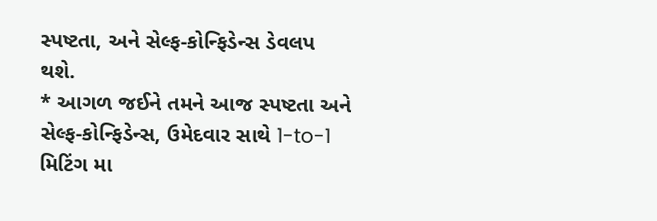સ્પષ્ટતા, અને સેલ્ફ-કોન્ફિડેન્સ ડેવલપ થશે.
* આગળ જઈને તમને આજ સ્પષ્ટતા અને સેલ્ફ-કોન્ફિડેન્સ, ઉમેદવાર સાથે 1-to-1 મિટિંગ મા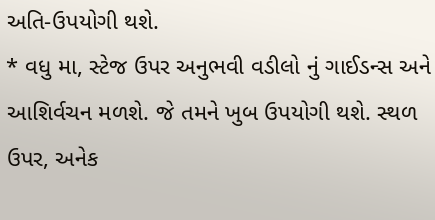અતિ-ઉપયોગી થશે.
* વધુ મા, સ્ટેજ ઉપર અનુભવી વડીલો નું ગાઈડન્સ અને આશિર્વચન મળશે. જે તમને ખુબ ઉપયોગી થશે. સ્થળ ઉપર, અનેક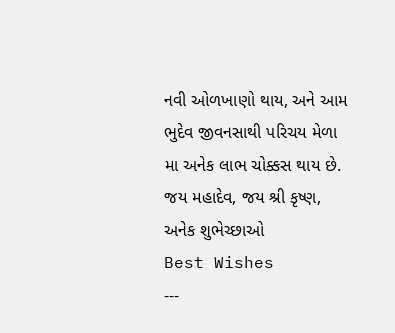નવી ઓળખાણો થાય, અને આમ ભુદેવ જીવનસાથી પરિચય મેળા મા અનેક લાભ ચોક્કસ થાય છે.
જય મહાદેવ, જય શ્રી કૃષ્ણ,
અનેક શુભેચ્છાઓ
Best Wishes
---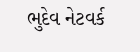ભુદેવ નેટવર્ક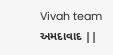Vivah team
અમદાવાદ ||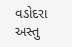વડોદરા
અસ્તુ